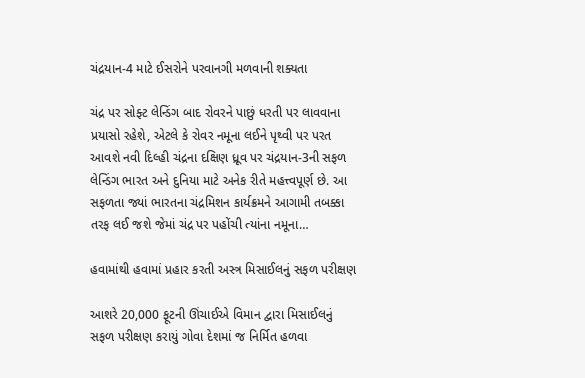ચંદ્રયાન-4 માટે ઈસરોને પરવાનગી મળવાની શક્યતા

ચંદ્ર પર સોફ્ટ લેન્ડિંગ બાદ રોવરને પાછું ધરતી પર લાવવાના પ્રયાસો રહેશે, એટલે કે રોવર નમૂના લઈને પૃથ્વી પર પરત આવશે નવી દિલ્હી ચંદ્રના દક્ષિણ ધ્રૂવ પર ચંદ્રયાન-3ની સફળ લેન્ડિંગ ભારત અને દુનિયા માટે અનેક રીતે મહત્ત્વપૂર્ણ છે. આ સફળતા જ્યાં ભારતના ચંદ્રમિશન કાર્યક્રમને આગામી તબક્કા તરફ લઈ જશે જેમાં ચંદ્ર પર પહોંચી ત્યાંના નમૂના…

હવામાંથી હવામાં પ્રહાર કરતી અસ્ત્ર મિસાઈલનું સફળ પરીક્ષણ

આશરે 20,000 ફૂટની ઊંચાઈએ વિમાન દ્વારા મિસાઈલનું સફળ પરીક્ષણ કરાયું ગોવા દેશમાં જ નિર્મિત હળવા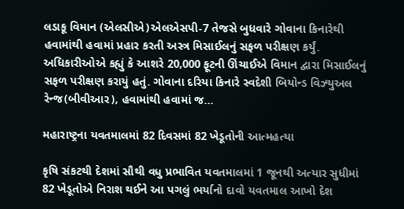લડાકૂ વિમાન (એલસીએ)એલએસપી-7 તેજસે બુધવારે ગોવાના કિનારેથી હવામાંથી હવામાં પ્રહાર કરતી અસ્ત્ર મિસાઈલનું સફળ પરીક્ષણ કર્યું. અધિકારીઓએ કહ્યું કે આશરે 20,000 ફૂટની ઊંચાઈએ વિમાન દ્વારા મિસાઈલનું સફળ પરીક્ષણ કરાયું હતું. ગોવાના દરિયા કિનારે સ્વદેશી બિયોન્ડ વિઝ્યુઅલ રેન્જ(બીવીઆર), હવામાંથી હવામાં જ…

મહારાષ્ટ્રના યવતમાલમાં 82 દિવસમાં 82 ખેડૂતોની આત્મહત્યા

કૃષિ સંકટથી દેશમાં સૌથી વધુ પ્રભાવિત યવતમાલમાં 1 જૂનથી અત્યાર સુધીમાં 82 ખેડૂતોએ નિરાશ થઈને આ પગલું ભર્યાનો દાવો યવતમાલ આખો દેશ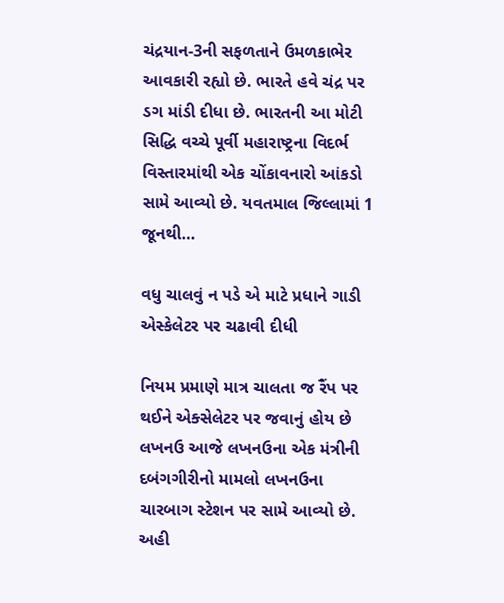ચંદ્રયાન-3ની સફળતાને ઉમળકાભેર આવકારી રહ્યો છે. ભારતે હવે ચંદ્ર પર ડગ માંડી દીધા છે. ભારતની આ મોટી સિદ્ધિ વચ્ચે પૂર્વી મહારાષ્ટ્રના વિદર્ભ વિસ્તારમાંથી એક ચોંકાવનારો આંકડો સામે આવ્યો છે. યવતમાલ જિલ્લામાં 1 જૂનથી…

વધુ ચાલવું ન પડે એ માટે પ્રધાને ગાડી એસ્કેલેટર પર ચઢાવી દીધી

નિયમ પ્રમાણે માત્ર ચાલતા જ રૈંપ પર થઈને એક્સેલેટર પર જવાનું હોય છે લખનઉ આજે લખનઉના એક મંત્રીની દબંગગીરીનો મામલો લખનઉના ચારબાગ સ્ટેશન પર સામે આવ્યો છે. અહી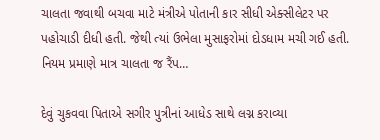ચાલતા જવાથી બચવા માટે મંત્રીએ પોતાની કાર સીધી એક્સીલેટર પર પહોચાડી દીધી હતી. જેથી ત્યાં ઉભેલા મુસાફરોમાં દોડધામ મચી ગઈ હતી. નિયમ પ્રમાણે માત્ર ચાલતા જ રૈંપ…

દેવું ચુકવવા પિતાએ સગીર પુત્રીનાં આધેડ સાથે લગ્ન કરાવ્યા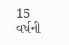15 વર્ષની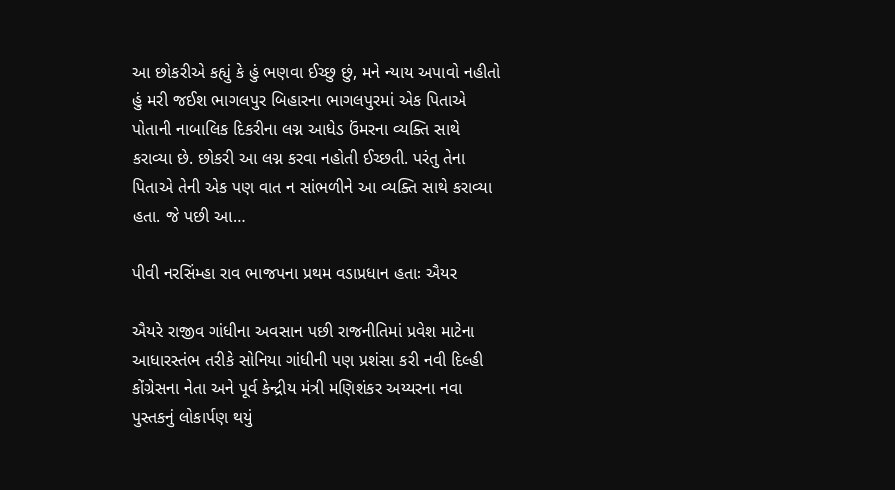આ છોકરીએ કહ્યું કે હું ભણવા ઈચ્છુ છું, મને ન્યાય અપાવો નહીતો હું મરી જઈશ ભાગલપુર બિહારના ભાગલપુરમાં એક પિતાએ પોતાની નાબાલિક દિકરીના લગ્ન આધેડ ઉંમરના વ્યક્તિ સાથે કરાવ્યા છે. છોકરી આ લગ્ન કરવા નહોતી ઈચ્છતી. પરંતુ તેના પિતાએ તેની એક પણ વાત ન સાંભળીને આ વ્યક્તિ સાથે કરાવ્યા હતા. જે પછી આ…

પીવી નરસિંમ્હા રાવ ભાજપના પ્રથમ વડાપ્રધાન હતાઃ ઐયર

ઐયરે રાજીવ ગાંધીના અવસાન પછી રાજનીતિમાં પ્રવેશ માટેના આધારસ્તંભ તરીકે સોનિયા ગાંધીની પણ પ્રશંસા કરી નવી દિલ્હી કોંગ્રેસના નેતા અને પૂર્વ કેન્દ્રીય મંત્રી મણિશંકર અય્યરના નવા પુસ્તકનું લોકાર્પણ થયું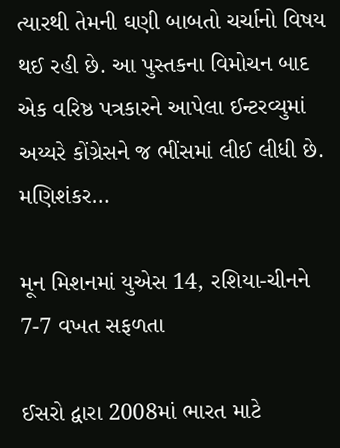ત્યારથી તેમની ઘણી બાબતો ચર્ચાનો વિષય થઈ રહી છે. આ પુસ્તકના વિમોચન બાદ એક વરિષ્ઠ પત્રકારને આપેલા ઈન્ટરવ્યુમાં અય્યરે કોંગ્રેસને જ ભીંસમાં લીઈ લીધી છે. મણિશંકર…

મૂન મિશનમાં યુએસ 14, રશિયા-ચીનને 7-7 વખત સફળતા

ઈસરો દ્વારા 2008માં ભારત માટે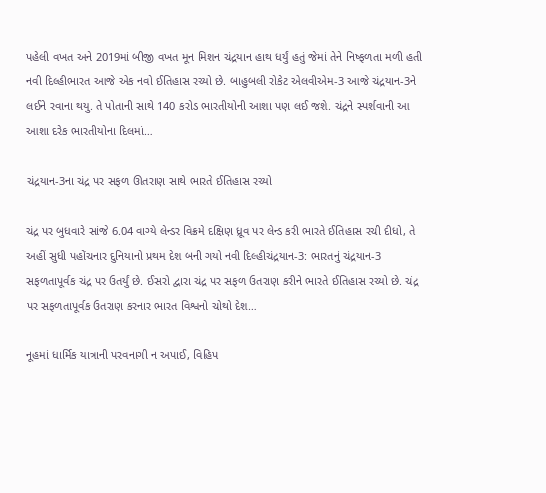પહેલી વખત અને 2019માં બીજી વખત મૂન મિશન ચંદ્રયાન હાથ ધર્યું હતું જેમાં તેને નિષ્ફળતા મળી હતી નવી દિલ્હીભારત આજે એક નવો ઈતિહાસ રચ્યો છે. બાહુબલી રોકેટ એલવીએમ-3 આજે ચંદ્રયાન-3ને લઈને રવાના થયુ. તે પોતાની સાથે 140 કરોડ ભારતીયોની આશા પણ લઈ જશે. ચંદ્રને સ્પર્શવાની આ આશા દરેક ભારતીયોના દિલમાં…

ચંદ્રયાન-3ના ચંદ્ર પર સફળ ઊતરાણ સાથે ભારતે ઈતિહાસ રચ્યો

ચંદ્ર પર બુધવારે સાંજે 6.04 વાગ્યે લેન્ડર વિક્રમે દક્ષિણ ધ્રૂવ પર લેન્ડ કરી ભારતે ઈતિહાસ રચી દીધો, તે અહીં સુધી પહોંચનાર દુનિયાનો પ્રથમ દેશ બની ગયો નવી દિલ્હીચંદ્રયાન-3: ભારતનું ચંદ્રયાન-3 સફળતાપૂર્વક ચંદ્ર પર ઉતર્યું છે. ઈસરો દ્વારા ચંદ્ર પર સફળ ઉતરાણ કરીને ભારતે ઈતિહાસ રચ્યો છે. ચંદ્ર પર સફળતાપૂર્વક ઉતરાણ કરનાર ભારત વિશ્વનો ચોથો દેશ…

નૂહમાં ધાર્મિક યાત્રાની પરવનાગી ન અપાઈ, વિહિપ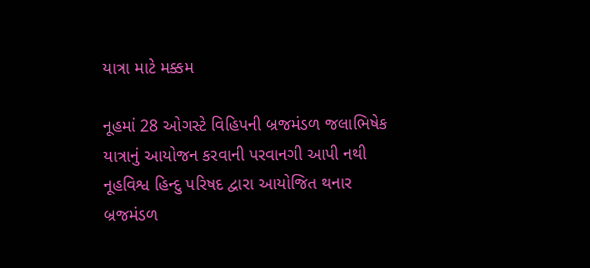યાત્રા માટે મક્કમ

નૂહમાં 28 ઓગસ્ટે વિહિપની બ્રજમંડળ જલાભિષેક યાત્રાનું આયોજન કરવાની પરવાનગી આપી નથી નૂહવિશ્વ હિન્દુ પરિષદ દ્વારા આયોજિત થનાર બ્રજમંડળ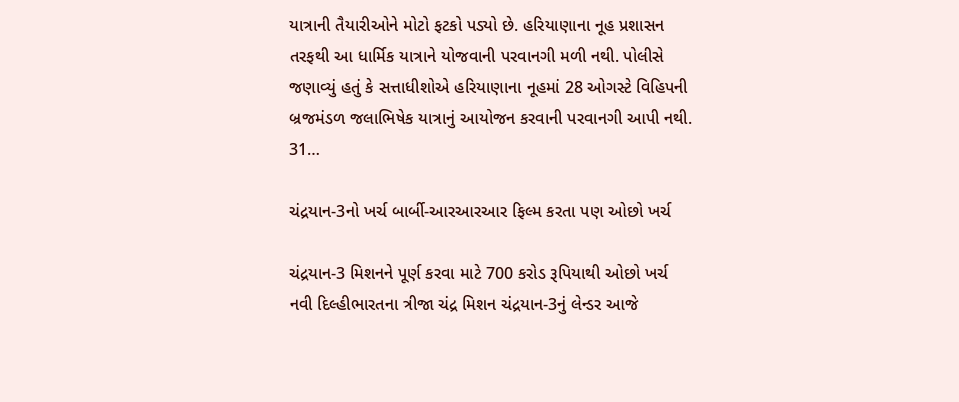યાત્રાની તૈયારીઓને મોટો ફટકો પડ્યો છે. હરિયાણાના નૂહ પ્રશાસન તરફથી આ ધાર્મિક યાત્રાને યોજવાની પરવાનગી મળી નથી. પોલીસે જણાવ્યું હતું કે સત્તાધીશોએ હરિયાણાના નૂહમાં 28 ઓગસ્ટે વિહિપની બ્રજમંડળ જલાભિષેક યાત્રાનું આયોજન કરવાની પરવાનગી આપી નથી. 31…

ચંદ્રયાન-3નો ખર્ચ બાર્બી-આરઆરઆર ફિલ્મ કરતા પણ ઓછો ખર્ચ

ચંદ્રયાન-3 મિશનને પૂર્ણ કરવા માટે 700 કરોડ રૂપિયાથી ઓછો ખર્ચ નવી દિલ્હીભારતના ત્રીજા ચંદ્ર મિશન ચંદ્રયાન-3નું લેન્ડર આજે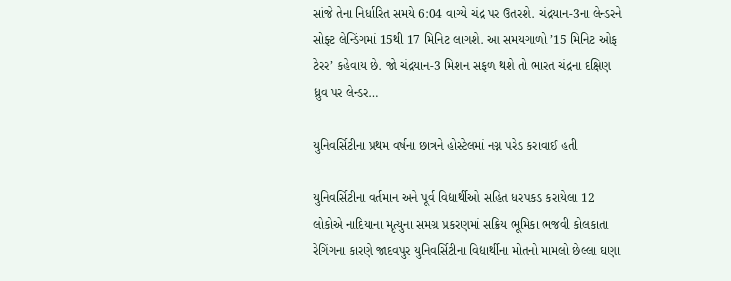સાંજે તેના નિર્ધારિત સમયે 6:04 વાગ્યે ચંદ્ર પર ઉતરશે. ચંદ્રયાન-3ના લેન્ડરને સોફ્ટ લેન્ડિંગમાં 15થી 17 મિનિટ લાગશે. આ સમયગાળો ’15 મિનિટ ઓફ ટેરર’ કહેવાય છે. જો ચંદ્રયાન-3 મિશન સફળ થશે તો ભારત ચંદ્રના દક્ષિણ ધ્રુવ પર લેન્ડર…

યુનિવર્સિટીના પ્રથમ વર્ષના છાત્રને હોસ્ટેલમાં નગ્ન પરેડ કરાવાઈ હતી

યુનિવર્સિટીના વર્તમાન અને પૂર્વ વિદ્યાર્થીઓ સહિત ધરપકડ કરાયેલા 12 લોકોએ નાદિયાના મૃત્યુના સમગ્ર પ્રકરણમાં સક્રિય ભૂમિકા ભજવી કોલકાતા રેગિંગના કારણે જાદવપુર યુનિવર્સિટીના વિદ્યાર્થીના મોતનો મામલો છેલ્લા ઘણા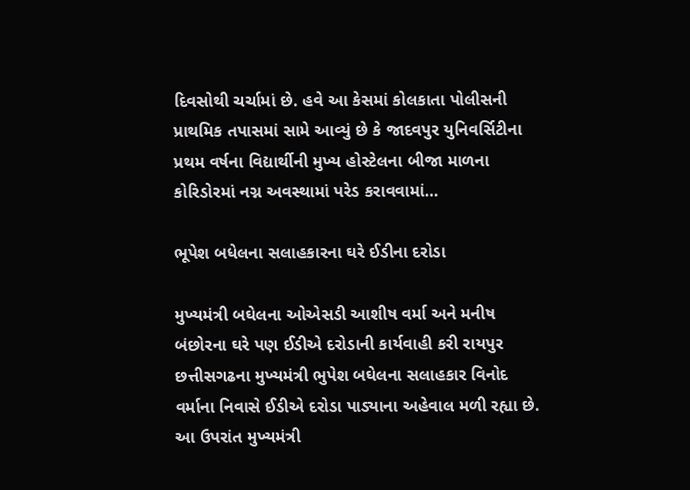દિવસોથી ચર્ચામાં છે. હવે આ કેસમાં કોલકાતા પોલીસની પ્રાથમિક તપાસમાં સામે આવ્યું છે કે જાદવપુર યુનિવર્સિટીના પ્રથમ વર્ષના વિદ્યાર્થીની મુખ્ય હોસ્ટેલના બીજા માળના કોરિડોરમાં નગ્ન અવસ્થામાં પરેડ કરાવવામાં…

ભૂપેશ બધેલના સલાહકારના ઘરે ઈડીના દરોડા

મુખ્યમંત્રી બઘેલના ઓએસડી આશીષ વર્મા અને મનીષ બંછોરના ઘરે પણ ઈડીએ દરોડાની કાર્યવાહી કરી રાયપુર છત્તીસગઢના મુખ્યમંત્રી ભુપેશ બઘેલના સલાહકાર વિનોદ વર્માના નિવાસે ઈડીએ દરોડા પાડ્યાના અહેવાલ મળી રહ્યા છે. આ ઉપરાંત મુખ્યમંત્રી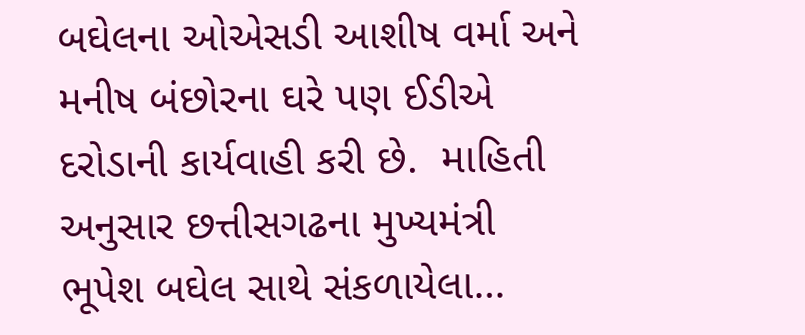બઘેલના ઓએસડી આશીષ વર્મા અને મનીષ બંછોરના ઘરે પણ ઈડીએ દરોડાની કાર્યવાહી કરી છે.  માહિતી અનુસાર છત્તીસગઢના મુખ્યમંત્રી ભૂપેશ બઘેલ સાથે સંકળાયેલા…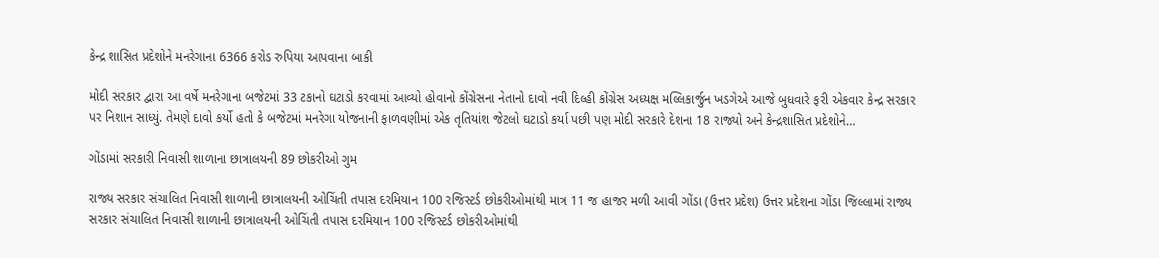કેન્દ્ર શાસિત પ્રદેશોને મનરેગાના 6366 કરોડ રુપિયા આપવાના બાકી

મોદી સરકાર દ્વારા આ વર્ષે મનરેગાના બજેટમાં 33 ટકાનો ઘટાડો કરવામાં આવ્યો હોવાનો કોંગ્રેસના નેતાનો દાવો નવી દિલ્હી કોંગ્રેસ અધ્યક્ષ મલ્લિકાર્જુન ખડગેએ આજે બુધવારે ફરી એકવાર કેન્દ્ર સરકાર પર નિશાન સાધ્યું. તેમણે દાવો કર્યો હતો કે બજેટમાં મનરેગા યોજનાની ફાળવણીમાં એક તૃતિયાંશ જેટલો ઘટાડો કર્યા પછી પણ મોદી સરકારે દેશના 18 રાજ્યો અને કેન્દ્રશાસિત પ્રદેશોને…

ગોંડામાં સરકારી નિવાસી શાળાના છાત્રાલયની 89 છોકરીઓ ગુમ

રાજ્ય સરકાર સંચાલિત નિવાસી શાળાની છાત્રાલયની ઓચિંતી તપાસ દરમિયાન 100 રજિસ્ટર્ડ છોકરીઓમાંથી માત્ર 11 જ હાજર મળી આવી ગોંડા (ઉત્તર પ્રદેશ) ઉત્તર પ્રદેશના ગોંડા જિલ્લામાં રાજ્ય સરકાર સંચાલિત નિવાસી શાળાની છાત્રાલયની ઓચિંતી તપાસ દરમિયાન 100 રજિસ્ટર્ડ છોકરીઓમાંથી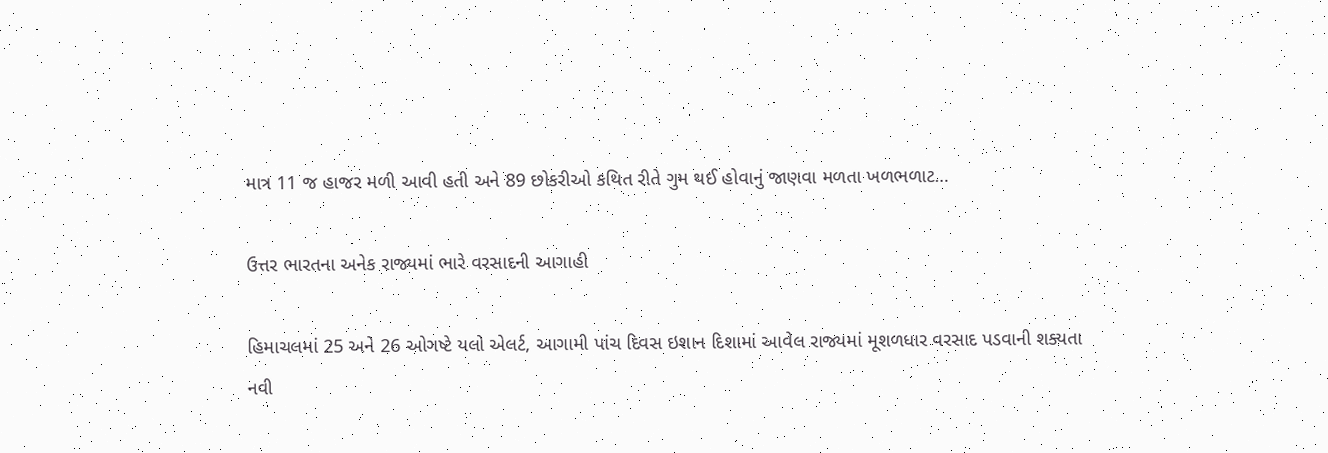માત્ર 11 જ હાજર મળી આવી હતી અને 89 છોકરીઓ કથિત રીતે ગુમ થઈ હોવાનું જાણવા મળતા ખળભળાટ…

ઉત્તર ભારતના અનેક રાજ્યમાં ભારે વરસાદની આગાહી

હિમાચલમાં 25 અને 26 ઓગષ્ટે યલો એલર્ટ, આગામી પાંચ દિવસ ઇશાન દિશામાં આવેલ રાજ્યમાં મૂશળધાર વરસાદ પડવાની શક્યતા નવી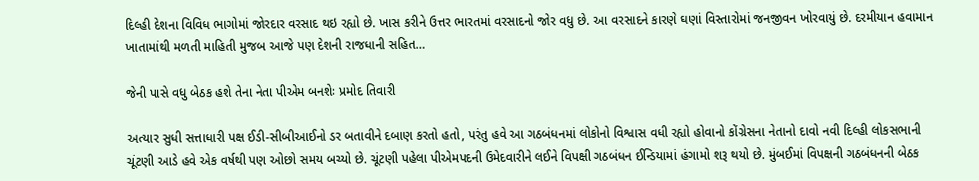દિલ્હી દેશના વિવિધ ભાગોમાં જોરદાર વરસાદ થઇ રહ્યો છે. ખાસ કરીને ઉત્તર ભારતમાં વરસાદનો જોર વધુ છે. આ વરસાદને કારણે ઘણાં વિસ્તારોમાં જનજીવન ખોરવાયું છે. દરમીયાન હવામાન ખાતામાંથી મળતી માહિતી મુજબ આજે પણ દેશની રાજધાની સહિત…

જેની પાસે વધુ બેઠક હશે તેના નેતા પીએમ બનશેઃ પ્રમોદ તિવારી

અત્યાર સુધી સત્તાધારી પક્ષ ઈડી-સીબીઆઈનો ડર બતાવીને દબાણ કરતો હતો, પરંતુ હવે આ ગઠબંધનમાં લોકોનો વિશ્વાસ વધી રહ્યો હોવાનો કોંગ્રેસના નેતાનો દાવો નવી દિલ્હી લોકસભાની ચૂંટણી આડે હવે એક વર્ષથી પણ ઓછો સમય બચ્યો છે. ચૂંટણી પહેલા પીએમપદની ઉમેદવારીને લઈને વિપક્ષી ગઠબંધન ઈન્ડિયામાં હંગામો શરૂ થયો છે. મુંબઈમાં વિપક્ષની ગઠબંધનની બેઠક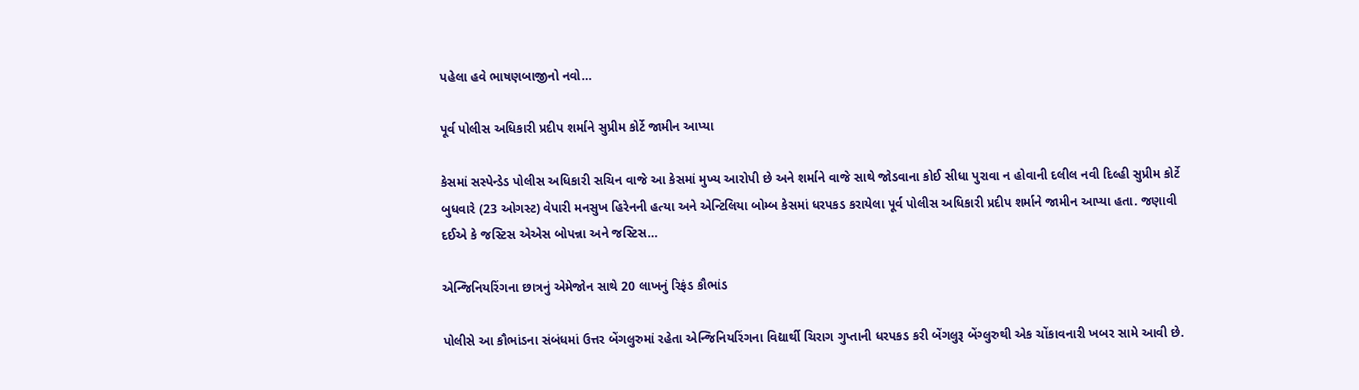પહેલા હવે ભાષણબાજીનો નવો…

પૂર્વ પોલીસ અધિકારી પ્રદીપ શર્માને સુપ્રીમ કોર્ટે જામીન આપ્યા

કેસમાં સસ્પેન્ડેડ પોલીસ અધિકારી સચિન વાજે આ કેસમાં મુખ્ય આરોપી છે અને શર્માને વાજે સાથે જોડવાના કોઈ સીધા પુરાવા ન હોવાની દલીલ નવી દિલ્હી સુપ્રીમ કોર્ટે બુધવારે (23 ઓગસ્ટ) વેપારી મનસુખ હિરેનની હત્યા અને એન્ટિલિયા બોમ્બ કેસમાં ધરપકડ કરાયેલા પૂર્વ પોલીસ અધિકારી પ્રદીપ શર્માને જામીન આપ્યા હતા. જણાવી દઈએ કે જસ્ટિસ એએસ બોપન્ના અને જસ્ટિસ…

એન્જિનિયરિંગના છાત્રનું એમેજોન સાથે 20 લાખનું રિફંડ કૌભાંડ

પોલીસે આ કૌભાંડના સંબંધમાં ઉત્તર બેંગલુરુમાં રહેતા એન્જિનિયરિંગના વિદ્યાર્થી ચિરાગ ગુપ્તાની ધરપકડ કરી બેંગલુરૂ બેંગ્લુરુથી એક ચોંકાવનારી ખબર સામે આવી છે.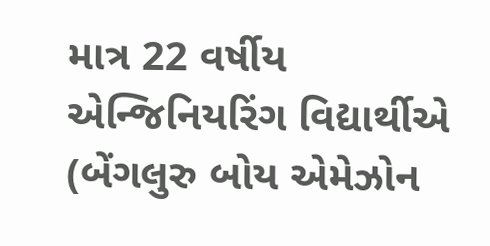માત્ર 22 વર્ષીય એન્જિનિયરિંગ વિદ્યાર્થીએ (બેંગલુરુ બોય એમેઝોન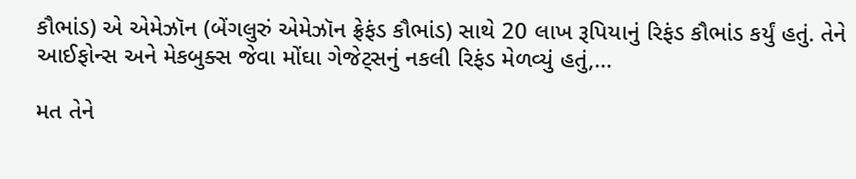કૌભાંડ) એ એમેઝૉન (બેંગલુરું એમેઝૉન ફ્રેફંડ કૌભાંડ) સાથે 20 લાખ રૂપિયાનું રિફંડ કૌભાંડ કર્યું હતું. તેને આઈફોન્સ અને મેકબુક્સ જેવા મોંઘા ગેજેટ્સનું નકલી રિફંડ મેળવ્યું હતું,…

મત તેને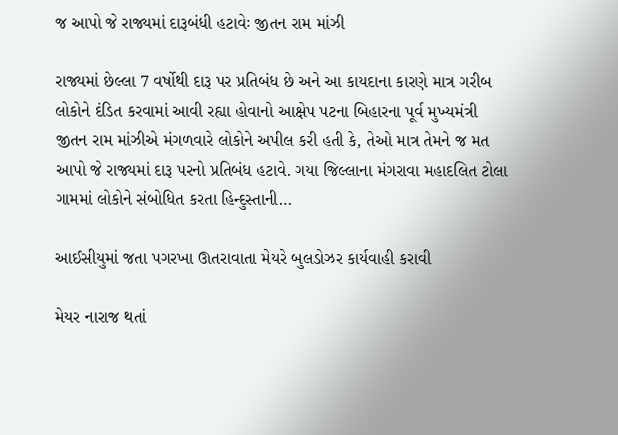જ આપો જે રાજ્યમાં દારૂબંધી હટાવેઃ જીતન રામ માંઝી

રાજ્યમાં છેલ્લા 7 વર્ષોથી દારૂ પર પ્રતિબંધ છે અને આ કાયદાના કારણે માત્ર ગરીબ લોકોને દંડિત કરવામાં આવી રહ્યા હોવાનો આક્ષેપ પટના બિહારના પૂર્વ મુખ્યમંત્રી જીતન રામ માંઝીએ મંગળવારે લોકોને અપીલ કરી હતી કે, તેઓ માત્ર તેમને જ મત આપો જે રાજ્યમાં દારૂ પરનો પ્રતિબંધ હટાવે. ગયા જિલ્લાના મંગરાવા મહાદલિત ટોલા ગામમાં લોકોને સંબોધિત કરતા હિન્દુસ્તાની…

આઈસીયુમાં જતા પગરખા ઊતરાવાતા મેયરે બુલડોઝર કાર્યવાહી કરાવી

મેયર નારાજ થતાં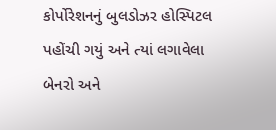કોર્પોરેશનનું બુલડોઝર હોસ્પિટલ પહોંચી ગયું અને ત્યાં લગાવેલા બેનરો અને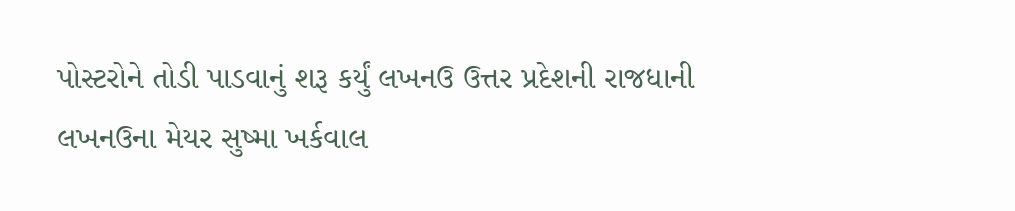પોસ્ટરોને તોડી પાડવાનું શરૂ કર્યું લખનઉ ઉત્તર પ્રદેશની રાજધાની લખનઉના મેયર સુષ્મા ખર્કવાલ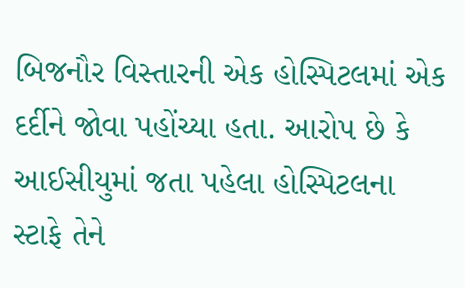બિજનૌર વિસ્તારની એક હોસ્પિટલમાં એક દર્દીને જોવા પહોંચ્યા હતા. આરોપ છે કે આઈસીયુમાં જતા પહેલા હોસ્પિટલના સ્ટાફે તેને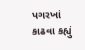પગરખાં કાઢવા કહ્યું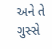અને તે ગુસ્સે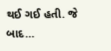થઈ ગઈ હતી. જે બાદ…